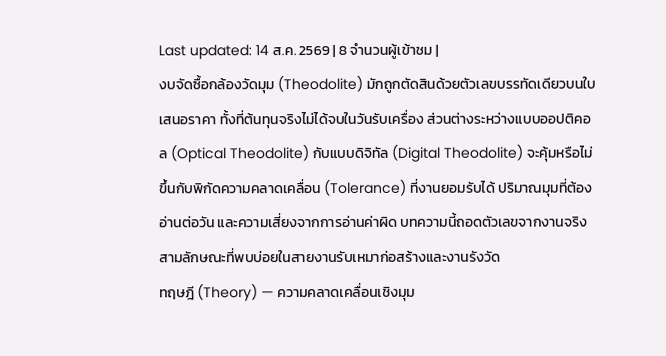Last updated: 14 ส.ค. 2569 | 8 จำนวนผู้เข้าชม |
งบจัดซื้อกล้องวัดมุม (Theodolite) มักถูกตัดสินด้วยตัวเลขบรรทัดเดียวบนใบเสนอราคา ทั้งที่ต้นทุนจริงไม่ได้จบในวันรับเครื่อง ส่วนต่างระหว่างแบบออปติคอล (Optical Theodolite) กับแบบดิจิทัล (Digital Theodolite) จะคุ้มหรือไม่ ขึ้นกับพิกัดความคลาดเคลื่อน (Tolerance) ที่งานยอมรับได้ ปริมาณมุมที่ต้องอ่านต่อวัน และความเสี่ยงจากการอ่านค่าผิด บทความนี้ถอดตัวเลขจากงานจริงสามลักษณะที่พบบ่อยในสายงานรับเหมาก่อสร้างและงานรังวัด
ทฤษฎี (Theory) — ความคลาดเคลื่อนเชิงมุม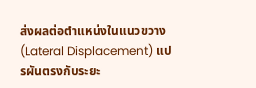ส่งผลต่อตำแหน่งในแนวขวาง (Lateral Displacement) แปรผันตรงกับระยะ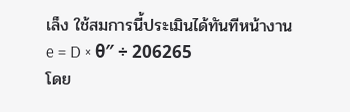เล็ง ใช้สมการนี้ประเมินได้ทันทีหน้างาน
e = D × θ″ ÷ 206265
โดย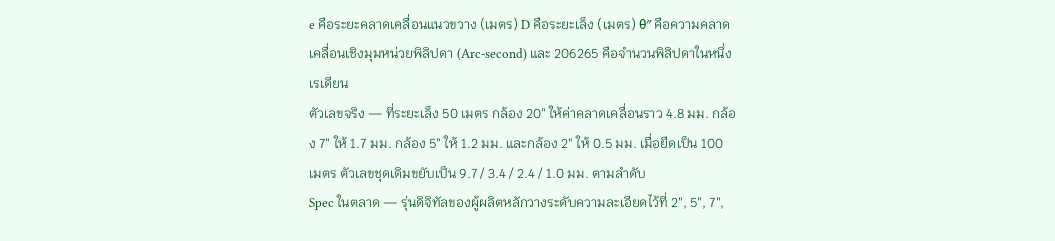e คือระยะคลาดเคลื่อนแนวขวาง (เมตร) D คือระยะเล็ง (เมตร) θ″ คือความคลาดเคลื่อนเชิงมุมหน่วยพิลิปดา (Arc-second) และ 206265 คือจำนวนพิลิปดาในหนึ่งเรเดียน
ตัวเลขจริง — ที่ระยะเล็ง 50 เมตร กล้อง 20″ ให้ค่าคลาดเคลื่อนราว 4.8 มม. กล้อง 7″ ให้ 1.7 มม. กล้อง 5″ ให้ 1.2 มม. และกล้อง 2″ ให้ 0.5 มม. เมื่อยืดเป็น 100 เมตร ตัวเลขชุดเดิมขยับเป็น 9.7 / 3.4 / 2.4 / 1.0 มม. ตามลำดับ
Spec ในตลาด — รุ่นดิจิทัลของผู้ผลิตหลักวางระดับความละเอียดไว้ที่ 2″, 5″, 7″,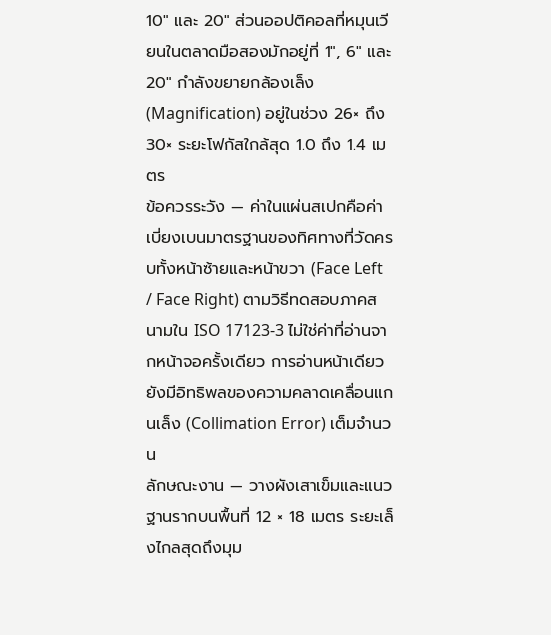10″ และ 20″ ส่วนออปติคอลที่หมุนเวียนในตลาดมือสองมักอยู่ที่ 1″, 6″ และ 20″ กำลังขยายกล้องเล็ง (Magnification) อยู่ในช่วง 26× ถึง 30× ระยะโฟกัสใกล้สุด 1.0 ถึง 1.4 เมตร
ข้อควรระวัง — ค่าในแผ่นสเปกคือค่าเบี่ยงเบนมาตรฐานของทิศทางที่วัดครบทั้งหน้าซ้ายและหน้าขวา (Face Left / Face Right) ตามวิธีทดสอบภาคสนามใน ISO 17123-3 ไม่ใช่ค่าที่อ่านจากหน้าจอครั้งเดียว การอ่านหน้าเดียวยังมีอิทธิพลของความคลาดเคลื่อนแกนเล็ง (Collimation Error) เต็มจำนวน
ลักษณะงาน — วางผังเสาเข็มและแนวฐานรากบนพื้นที่ 12 × 18 เมตร ระยะเล็งไกลสุดถึงมุม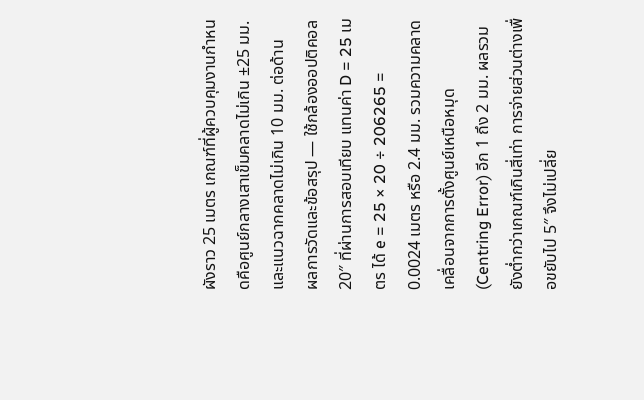ผังราว 25 เมตร เกณฑ์ที่ผู้ควบคุมงานกำหนดคือศูนย์กลางเสาเข็มคลาดไม่เกิน ±25 มม. และแนวฉากคลาดไม่เกิน 10 มม. ต่อด้าน
ผลการวัดและข้อสรุป — ใช้กล้องออปติคอล 20″ ที่ผ่านการสอบเทียบ แทนค่า D = 25 เมตร ได้ e = 25 × 20 ÷ 206265 = 0.0024 เมตร หรือ 2.4 มม. รวมความคลาดเคลื่อนจากการตั้งศูนย์เหนือหมุด (Centring Error) อีก 1 ถึง 2 มม. ผลรวมยังต่ำกว่าเกณฑ์เกินสี่เท่า การจ่ายส่วนต่างเพื่อขยับไป 5″ จึงไม่เปลี่ย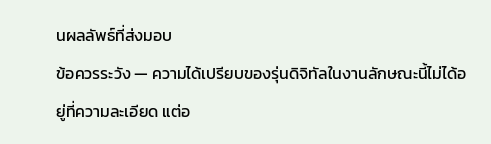นผลลัพธ์ที่ส่งมอบ
ข้อควรระวัง — ความได้เปรียบของรุ่นดิจิทัลในงานลักษณะนี้ไม่ได้อยู่ที่ความละเอียด แต่อ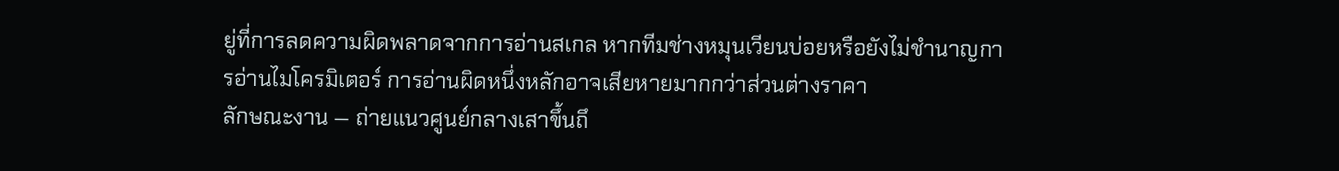ยู่ที่การลดความผิดพลาดจากการอ่านสเกล หากทีมช่างหมุนเวียนบ่อยหรือยังไม่ชำนาญการอ่านไมโครมิเตอร์ การอ่านผิดหนึ่งหลักอาจเสียหายมากกว่าส่วนต่างราคา
ลักษณะงาน — ถ่ายแนวศูนย์กลางเสาขึ้นถึ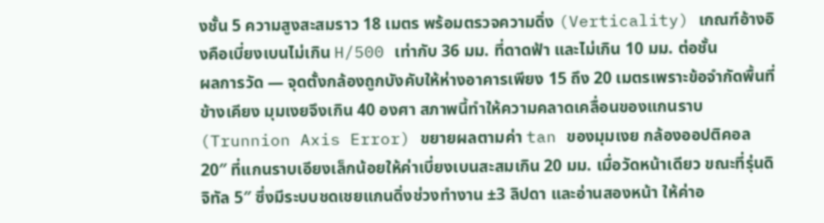งชั้น 5 ความสูงสะสมราว 18 เมตร พร้อมตรวจความดิ่ง (Verticality) เกณฑ์อ้างอิงคือเบี่ยงเบนไม่เกิน H/500 เท่ากับ 36 มม. ที่ดาดฟ้า และไม่เกิน 10 มม. ต่อชั้น
ผลการวัด — จุดตั้งกล้องถูกบังคับให้ห่างอาคารเพียง 15 ถึง 20 เมตรเพราะข้อจำกัดพื้นที่ข้างเคียง มุมเงยจึงเกิน 40 องศา สภาพนี้ทำให้ความคลาดเคลื่อนของแกนราบ (Trunnion Axis Error) ขยายผลตามค่า tan ของมุมเงย กล้องออปติคอล 20″ ที่แกนราบเอียงเล็กน้อยให้ค่าเบี่ยงเบนสะสมเกิน 20 มม. เมื่อวัดหน้าเดียว ขณะที่รุ่นดิจิทัล 5″ ซึ่งมีระบบชดเชยแกนดิ่งช่วงทำงาน ±3 ลิปดา และอ่านสองหน้า ให้ค่าอ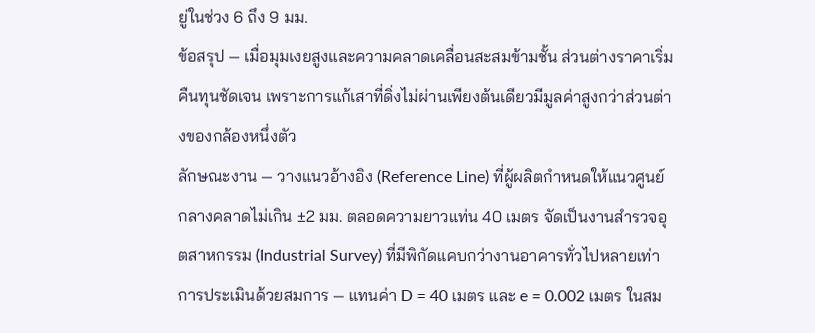ยู่ในช่วง 6 ถึง 9 มม.
ข้อสรุป — เมื่อมุมเงยสูงและความคลาดเคลื่อนสะสมข้ามชั้น ส่วนต่างราคาเริ่มคืนทุนชัดเจน เพราะการแก้เสาที่ดิ่งไม่ผ่านเพียงต้นเดียวมีมูลค่าสูงกว่าส่วนต่างของกล้องหนึ่งตัว
ลักษณะงาน — วางแนวอ้างอิง (Reference Line) ที่ผู้ผลิตกำหนดให้แนวศูนย์กลางคลาดไม่เกิน ±2 มม. ตลอดความยาวแท่น 40 เมตร จัดเป็นงานสำรวจอุตสาหกรรม (Industrial Survey) ที่มีพิกัดแคบกว่างานอาคารทั่วไปหลายเท่า
การประเมินด้วยสมการ — แทนค่า D = 40 เมตร และ e = 0.002 เมตร ในสม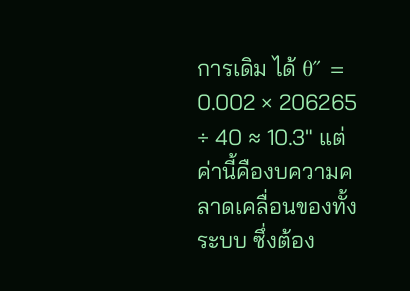การเดิม ได้ θ″ = 0.002 × 206265 ÷ 40 ≈ 10.3″ แต่ค่านี้คืองบความคลาดเคลื่อนของทั้งระบบ ซึ่งต้อง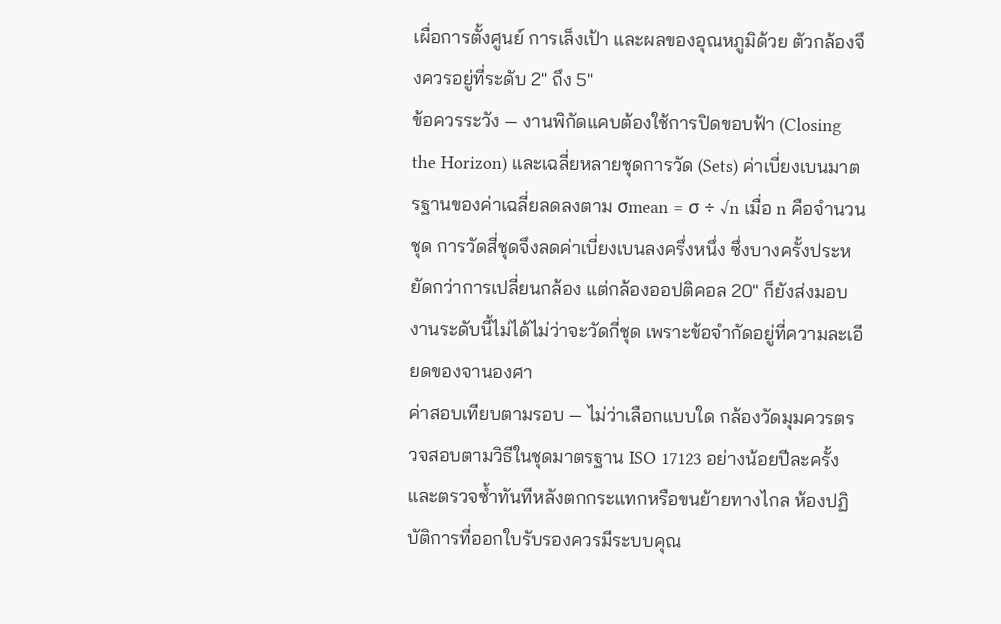เผื่อการตั้งศูนย์ การเล็งเป้า และผลของอุณหภูมิด้วย ตัวกล้องจึงควรอยู่ที่ระดับ 2″ ถึง 5″
ข้อควรระวัง — งานพิกัดแคบต้องใช้การปิดขอบฟ้า (Closing the Horizon) และเฉลี่ยหลายชุดการวัด (Sets) ค่าเบี่ยงเบนมาตรฐานของค่าเฉลี่ยลดลงตาม σmean = σ ÷ √n เมื่อ n คือจำนวนชุด การวัดสี่ชุดจึงลดค่าเบี่ยงเบนลงครึ่งหนึ่ง ซึ่งบางครั้งประหยัดกว่าการเปลี่ยนกล้อง แต่กล้องออปติคอล 20″ ก็ยังส่งมอบงานระดับนี้ไม่ได้ไม่ว่าจะวัดกี่ชุด เพราะข้อจำกัดอยู่ที่ความละเอียดของจานองศา
ค่าสอบเทียบตามรอบ — ไม่ว่าเลือกแบบใด กล้องวัดมุมควรตรวจสอบตามวิธีในชุดมาตรฐาน ISO 17123 อย่างน้อยปีละครั้ง และตรวจซ้ำทันทีหลังตกกระแทกหรือขนย้ายทางไกล ห้องปฏิบัติการที่ออกใบรับรองควรมีระบบคุณ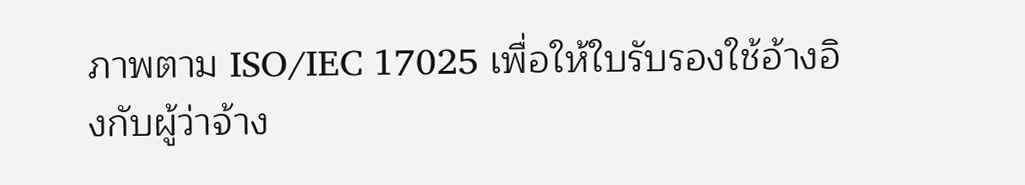ภาพตาม ISO/IEC 17025 เพื่อให้ใบรับรองใช้อ้างอิงกับผู้ว่าจ้าง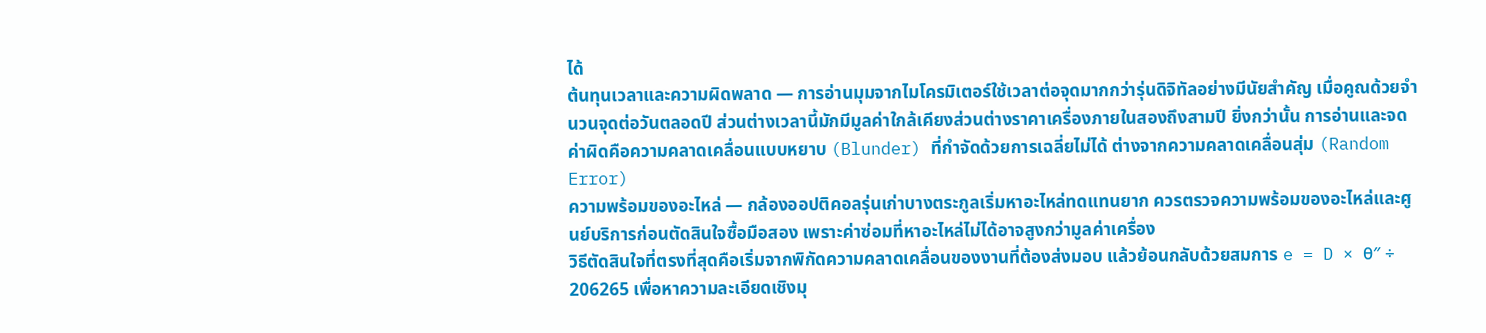ได้
ต้นทุนเวลาและความผิดพลาด — การอ่านมุมจากไมโครมิเตอร์ใช้เวลาต่อจุดมากกว่ารุ่นดิจิทัลอย่างมีนัยสำคัญ เมื่อคูณด้วยจำนวนจุดต่อวันตลอดปี ส่วนต่างเวลานี้มักมีมูลค่าใกล้เคียงส่วนต่างราคาเครื่องภายในสองถึงสามปี ยิ่งกว่านั้น การอ่านและจดค่าผิดคือความคลาดเคลื่อนแบบหยาบ (Blunder) ที่กำจัดด้วยการเฉลี่ยไม่ได้ ต่างจากความคลาดเคลื่อนสุ่ม (Random Error)
ความพร้อมของอะไหล่ — กล้องออปติคอลรุ่นเก่าบางตระกูลเริ่มหาอะไหล่ทดแทนยาก ควรตรวจความพร้อมของอะไหล่และศูนย์บริการก่อนตัดสินใจซื้อมือสอง เพราะค่าซ่อมที่หาอะไหล่ไม่ได้อาจสูงกว่ามูลค่าเครื่อง
วิธีตัดสินใจที่ตรงที่สุดคือเริ่มจากพิกัดความคลาดเคลื่อนของงานที่ต้องส่งมอบ แล้วย้อนกลับด้วยสมการ e = D × θ″ ÷ 206265 เพื่อหาความละเอียดเชิงมุ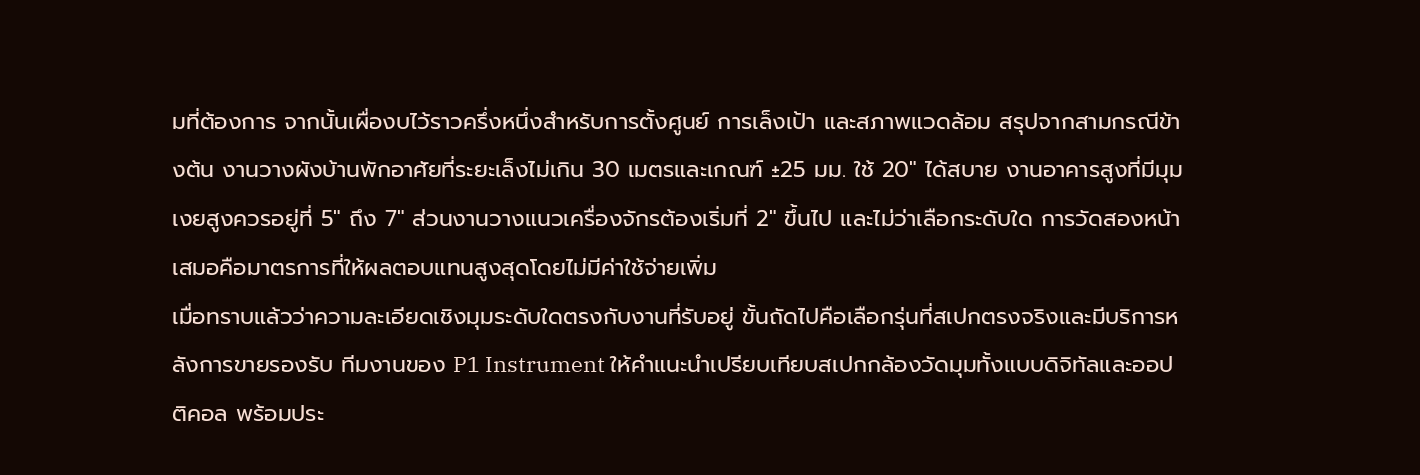มที่ต้องการ จากนั้นเผื่องบไว้ราวครึ่งหนึ่งสำหรับการตั้งศูนย์ การเล็งเป้า และสภาพแวดล้อม สรุปจากสามกรณีข้างต้น งานวางผังบ้านพักอาศัยที่ระยะเล็งไม่เกิน 30 เมตรและเกณฑ์ ±25 มม. ใช้ 20″ ได้สบาย งานอาคารสูงที่มีมุมเงยสูงควรอยู่ที่ 5″ ถึง 7″ ส่วนงานวางแนวเครื่องจักรต้องเริ่มที่ 2″ ขึ้นไป และไม่ว่าเลือกระดับใด การวัดสองหน้าเสมอคือมาตรการที่ให้ผลตอบแทนสูงสุดโดยไม่มีค่าใช้จ่ายเพิ่ม
เมื่อทราบแล้วว่าความละเอียดเชิงมุมระดับใดตรงกับงานที่รับอยู่ ขั้นถัดไปคือเลือกรุ่นที่สเปกตรงจริงและมีบริการหลังการขายรองรับ ทีมงานของ P1 Instrument ให้คำแนะนำเปรียบเทียบสเปกกล้องวัดมุมทั้งแบบดิจิทัลและออปติคอล พร้อมประ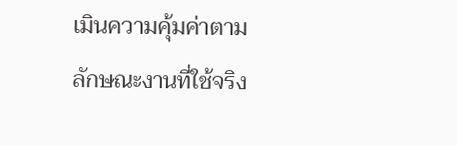เมินความคุ้มค่าตามลักษณะงานที่ใช้จริง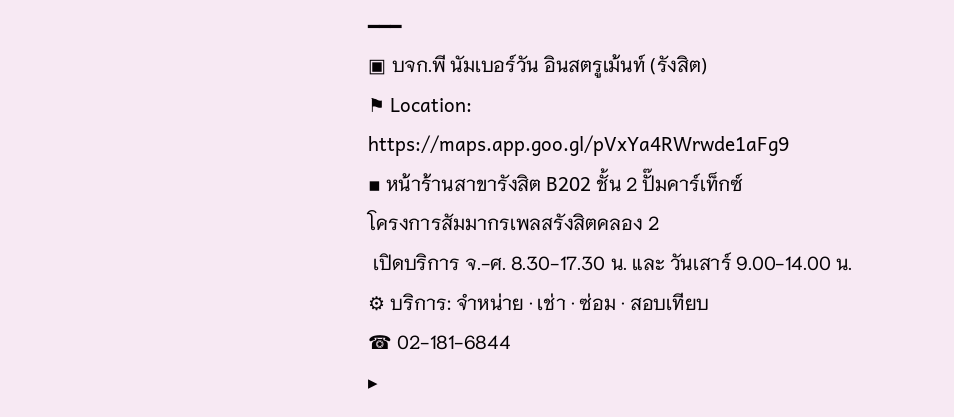━━━
▣ บจก.พี นัมเบอร์วัน อินสตรูเม้นท์ (รังสิต)
⚑ Location: https://maps.app.goo.gl/pVxYa4RWrwde1aFg9
▪ หน้าร้านสาขารังสิต B202 ชั้น 2 ปั๊มคาร์เท็กซ์
โครงการสัมมากรเพลสรังสิตคลอง 2
 เปิดบริการ จ.-ศ. 8.30-17.30 น. และ วันเสาร์ 9.00-14.00 น.
⚙ บริการ: จำหน่าย · เช่า · ซ่อม · สอบเทียบ
☎ 02-181-6844
▸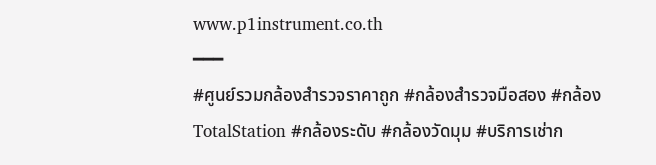www.p1instrument.co.th
━━━
#ศูนย์รวมกล้องสำรวจราคาถูก #กล้องสำรวจมือสอง #กล้องTotalStation #กล้องระดับ #กล้องวัดมุม #บริการเช่าก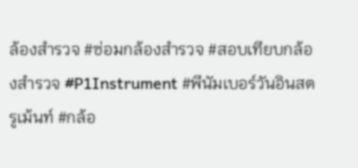ล้องสำรวจ #ซ่อมกล้องสำรวจ #สอบเทียบกล้องสำรวจ #P1Instrument #พีนัมเบอร์วันอินสตรูเม้นท์ #กล้อ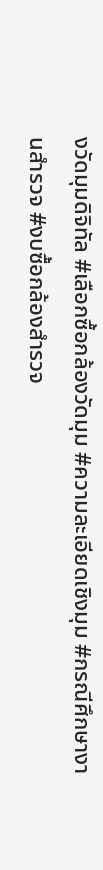งวัดมุมดิจิทัล #เลือกซื้อกล้องวัดมุม #ความละเอียดเชิงมุม #กรณีศึกษางานสำรวจ #งบซื้อกล้องสำรวจ